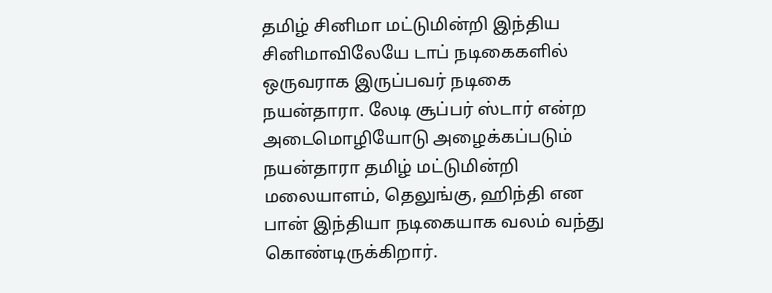தமிழ் சினிமா மட்டுமின்றி இந்திய சினிமாவிலேயே டாப் நடிகைகளில் ஒருவராக இருப்பவர் நடிகை நயன்தாரா. லேடி சூப்பர் ஸ்டார் என்ற அடைமொழியோடு அழைக்கப்படும் நயன்தாரா தமிழ் மட்டுமின்றி மலையாளம், தெலுங்கு, ஹிந்தி என பான் இந்தியா நடிகையாக வலம் வந்து கொண்டிருக்கிறார்.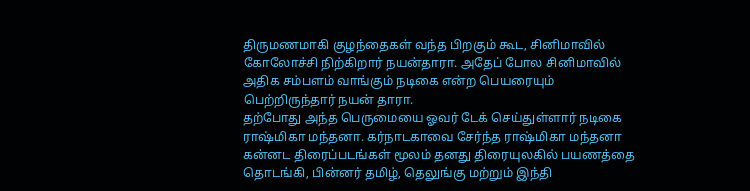திருமணமாகி குழந்தைகள் வந்த பிறகும் கூட, சினிமாவில் கோலோச்சி நிற்கிறார் நயன்தாரா. அதேப் போல சினிமாவில் அதிக சம்பளம் வாங்கும் நடிகை என்ற பெயரையும் பெற்றிருந்தார் நயன் தாரா.
தற்போது அந்த பெருமையை ஓவர் டேக் செய்துள்ளார் நடிகை ராஷ்மிகா மந்தனா. கர்நாடகாவை சேர்ந்த ராஷ்மிகா மந்தனா கன்னட திரைப்படங்கள் மூலம் தனது திரையுலகில் பயணத்தை தொடங்கி, பின்னர் தமிழ், தெலுங்கு மற்றும் இந்தி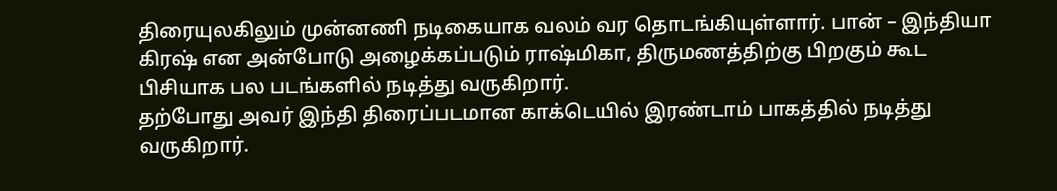திரையுலகிலும் முன்னணி நடிகையாக வலம் வர தொடங்கியுள்ளார். பான் – இந்தியா கிரஷ் என அன்போடு அழைக்கப்படும் ராஷ்மிகா, திருமணத்திற்கு பிறகும் கூட பிசியாக பல படங்களில் நடித்து வருகிறார்.
தற்போது அவர் இந்தி திரைப்படமான காக்டெயில் இரண்டாம் பாகத்தில் நடித்து வருகிறார்.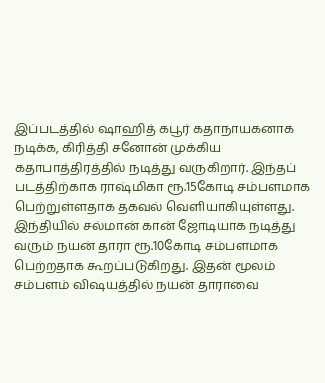இப்படத்தில் ஷாஹித் கபூர் கதாநாயகனாக நடிக்க, கிரித்தி சனோன் முக்கிய கதாபாத்திரத்தில் நடித்து வருகிறார். இந்தப் படத்திற்காக ராஷ்மிகா ரூ.15கோடி சம்பளமாக பெற்றுள்ளதாக தகவல் வெளியாகியுள்ளது. இந்தியில் சல்மான் கான் ஜோடியாக நடித்து வரும் நயன் தாரா ரூ.10கோடி சம்பளமாக பெற்றதாக கூறப்படுகிறது. இதன் மூலம் சம்பளம் விஷயத்தில் நயன் தாராவை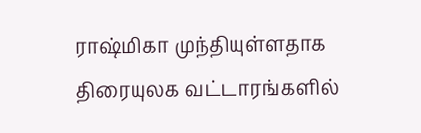ராஷ்மிகா முந்தியுள்ளதாக திரையுலக வட்டாரங்களில்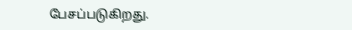பேசப்படுகிறது.